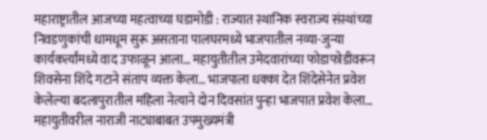महाराष्ट्रातील आजच्या महत्वाच्या घडामोडी : राज्यात स्थानिक स्वराज्य संस्थांच्या निवडणुकांची धामधूम सुरू असताना पालघरमध्ये भाजपातील नव्या-जुन्या कार्यकर्त्यांमध्ये वाद उफाळून आला… महायुतीतील उमेदवारांच्या फोडाफोडीवरून शिवसेना शिंदे गटाने संताप व्यक्त केला… भाजपाला धक्का देत शिंदेसेनेत प्रवेश केलेल्या बदलापुरातील महिला नेत्याने दोन दिवसांत पुन्हा भाजपात प्रवेश केला… महायुतीवरील नाराजी नाट्याबाबत उपमुख्यमंत्री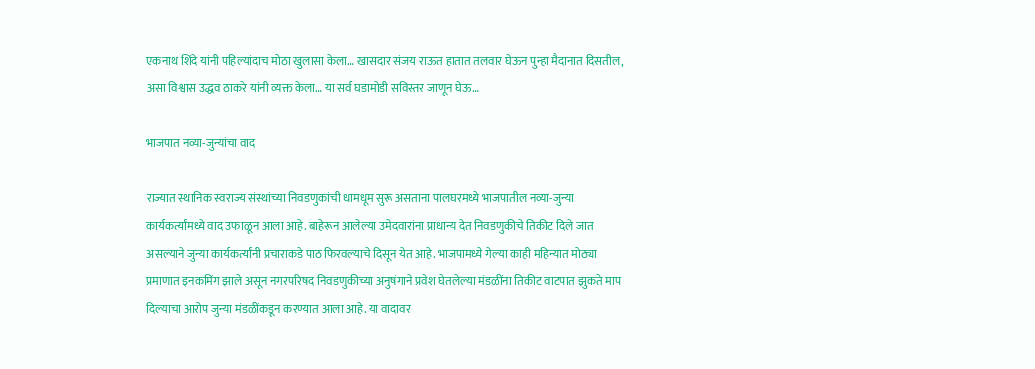एकनाथ शिंदे यांनी पहिल्यांदाच मोठा खुलासा केला… खासदार संजय राऊत हातात तलवार घेऊन पुन्हा मैदानात दिसतील, असा विश्वास उद्धव ठाकरे यांनी व्यक्त केला… या सर्व घडामोडी सविस्तर जाणून घेऊ…

भाजपात नव्या-जुन्यांचा वाद

राज्यात स्थानिक स्वराज्य संस्थांच्या निवडणुकांची धामधूम सुरू असताना पालघरमध्ये भाजपातील नव्या-जुन्या कार्यकर्त्यांमध्ये वाद उफाळून आला आहे. बाहेरून आलेल्या उमेदवारांना प्राधान्य देत निवडणुकीचे तिकीट दिले जात असल्याने जुन्या कार्यकर्त्यांनी प्रचाराकडे पाठ फिरवल्याचे दिसून येत आहे. भाजपामध्ये गेल्या काही महिन्यात मोठ्या प्रमाणात इनकमिंग झाले असून नगरपरिषद निवडणुकीच्या अनुषंगाने प्रवेश घेतलेल्या मंडळींना तिकीट वाटपात झुकते माप दिल्याचा आरोप जुन्या मंडळींकडून करण्यात आला आहे. या वादावर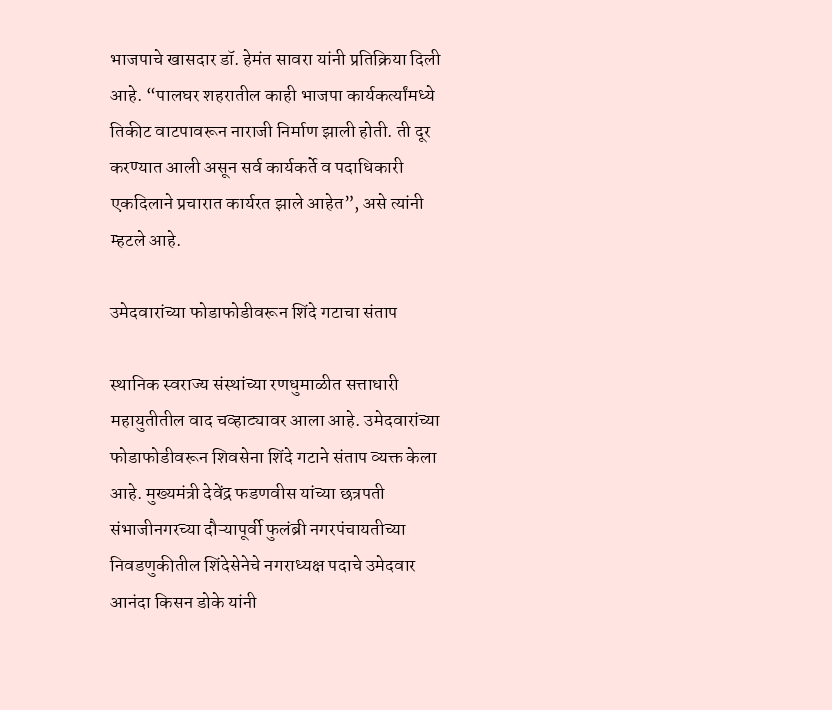भाजपाचे खासदार डॉ. हेमंत सावरा यांनी प्रतिक्रिया दिली आहे. “पालघर शहरातील काही भाजपा कार्यकर्त्यांमध्ये तिकीट वाटपावरून नाराजी निर्माण झाली होती. ती दूर करण्यात आली असून सर्व कार्यकर्ते व पदाधिकारी एकदिलाने प्रचारात कार्यरत झाले आहेत”, असे त्यांनी म्हटले आहे.

उमेदवारांच्या फोडाफोडीवरून शिंदे गटाचा संताप

स्थानिक स्वराज्य संस्थांच्या रणधुमाळीत सत्ताधारी महायुतीतील वाद चव्हाट्यावर आला आहे. उमेदवारांच्या फोडाफोडीवरून शिवसेना शिंदे गटाने संताप व्यक्त केला आहे. मुख्यमंत्री देवेंद्र फडणवीस यांच्या छत्रपती संभाजीनगरच्या दौऱ्यापूर्वी फुलंब्री नगरपंचायतीच्या निवडणुकीतील शिंदेसेनेचे नगराध्यक्ष पदाचे उमेदवार आनंदा किसन डोके यांनी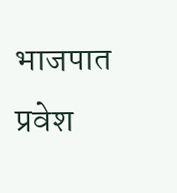भाजपात प्रवेश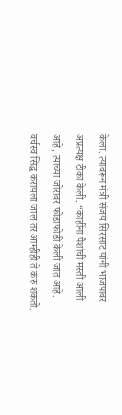केला. त्यावरून मंत्री संजय सिरसाट यांनी भाजपावर अप्रत्यक्ष टीका केली. “काहींना पैशांची मस्ती आली आहे, त्याच्या जोरावर फोडाफोडी केली जात आहे. वर्चस्व सिद्ध करायला जाल तर आम्हीही ते करु शकतो.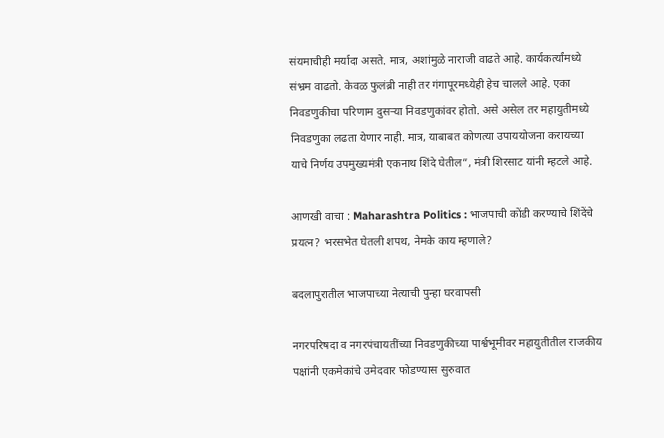संयमाचीही मर्यादा असते. मात्र, अशांमुळे नाराजी वाढते आहे. कार्यकर्त्यांमध्ये संभ्रम वाढतो. केवळ फुलंब्री नाही तर गंगापूरमध्येही हेच चालले आहे. एका निवडणुकीचा परिणाम दुसऱ्या निवडणुकांवर होतो. असे असेल तर महायुतीमध्ये निवडणुका लढता येणार नाही. मात्र, याबाबत कोणत्या उपाययोजना करायच्या याचे निर्णय उपमुख्यमंत्री एकनाथ शिंदे घेतील”, मंत्री शिरसाट यांनी म्हटले आहे.

आणखी वाचा : Maharashtra Politics : भाजपाची कोंडी करण्याचे शिंदेंचे प्रयत्न? भरसभेत घेतली शपथ, नेमके काय म्हणाले?

बदलापुरातील भाजपाच्या नेत्याची पुन्हा घरवापसी

नगरपरिषदा व नगरपंचायतींच्या निवडणुकीच्या पार्श्वभूमीवर महायुतीतील राजकीय पक्षांनी एकमेकांचे उमेदवार फोडण्यास सुरुवात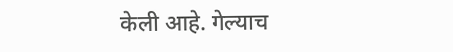केली आहे. गेल्याच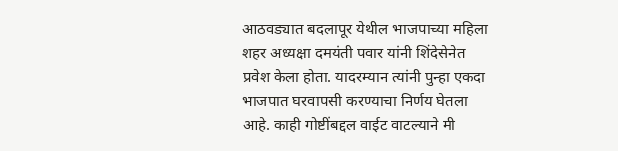आठवड्यात बदलापूर येथील भाजपाच्या महिला शहर अध्यक्षा दमयंती पवार यांनी शिंदेसेनेत प्रवेश केला होता. यादरम्यान त्यांनी पुन्हा एकदा भाजपात घरवापसी करण्याचा निर्णय घेतला आहे. काही गोष्टींबद्दल वाईट वाटल्याने मी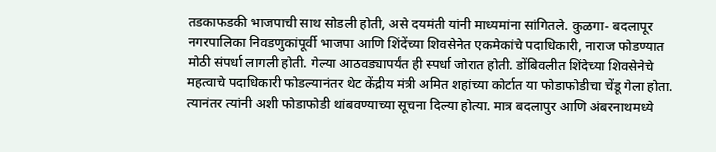तडकाफडकी भाजपाची साथ सोडली होती, असे दयमंती यांनी माध्यमांना सांगितले. कुळगा- बदलापूर नगरपालिका निवडणुकांपूर्वी भाजपा आणि शिंदेंच्या शिवसेनेत एकमेकांचे पदाधिकारी, नाराज फोडण्यात मोठी संपर्धा लागली होती. गेल्या आठवड्यापर्यंत ही स्पर्धा जोरात होती. डोंबिवलीत शिंदेच्या शिवसेनेचे महत्वाचे पदाधिकारी फोडल्यानंतर थेट केंद्रीय मंत्री अमित शहांच्या कोर्टात या फोडाफोडीचा चेंडू गेला होता. त्यानंतर त्यांनी अशी फोडाफोडी थांबवण्याच्या सूचना दिल्या होत्या. मात्र बदलापुर आणि अंबरनाथमध्ये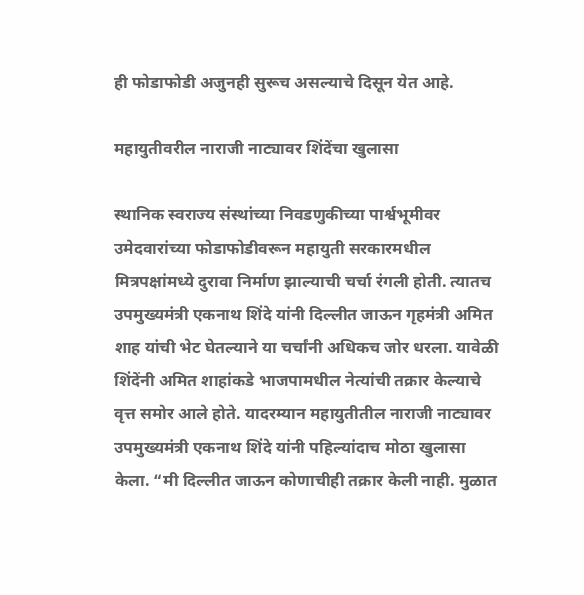ही फोडाफोडी अजुनही सुरूच असल्याचे दिसून येत आहे.

महायुतीवरील नाराजी नाट्यावर शिंदेंचा खुलासा

स्थानिक स्वराज्य संस्थांच्या निवडणुकीच्या पार्श्वभूमीवर उमेदवारांच्या फोडाफोडीवरून महायुती सरकारमधील मित्रपक्षांमध्ये दुरावा निर्माण झाल्याची चर्चा रंगली होती. त्यातच उपमुख्यमंत्री एकनाथ शिंदे यांनी दिल्लीत जाऊन गृहमंत्री अमित शाह यांची भेट घेतल्याने या चर्चांनी अधिकच जोर धरला. यावेळी शिंदेंनी अमित शाहांकडे भाजपामधील नेत्यांची तक्रार केल्याचे वृत्त समोर आले होते. यादरम्यान महायुतीतील नाराजी नाट्यावर उपमुख्यमंत्री एकनाथ शिंदे यांनी पहिल्यांदाच मोठा खुलासा केला. “मी दिल्लीत जाऊन कोणाचीही तक्रार केली नाही. मुळात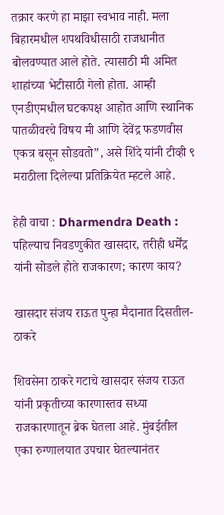तक्रार करणे हा माझा स्वभाव नाही. मला बिहारमधील शपथविधीसाठी राजधानीत बोलवण्यात आले होते. त्यासाठी मी अमित शाहांच्या भेटीसाठी गेलो होता. आम्ही एनडीएमधील घटकपक्ष आहोत आणि स्थानिक पातळीवरचे विषय मी आणि देवेंद्र फडणवीस एकत्र बसून सोडवतो”, असे शिंदे यांनी टीव्ही ९ मराठीला दिलेल्या प्रतिक्रियेत म्हटले आहे.

हेही वाचा : Dharmendra Death : पहिल्याच निवडणुकीत खासदार, तरीही धर्मेंद्र यांनी सोडले होते राजकारण; कारण काय?

खासदार संजय राऊत पुन्हा मैदानात दिसतील- ठाकरे

शिवसेना ठाकरे गटाचे खासदार संजय राऊत यांनी प्रकृतीच्या कारणास्तव सध्या राजकारणातून ब्रेक घेतला आहे. मुंबईतील एका रुग्णालयात उपचार घेतल्यानंतर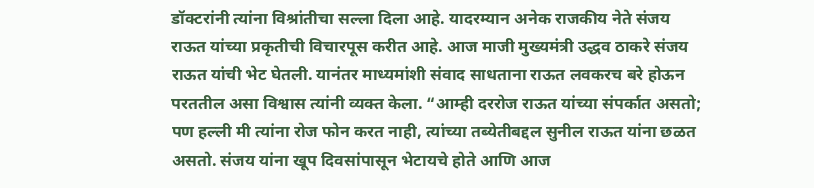डॉक्टरांनी त्यांना विश्रांतीचा सल्ला दिला आहे. यादरम्यान अनेक राजकीय नेते संजय राऊत यांच्या प्रकृतीची विचारपूस करीत आहे. आज माजी मुख्यमंत्री उद्धव ठाकरे संजय राऊत यांची भेट घेतली. यानंतर माध्यमांशी संवाद साधताना राऊत लवकरच बरे होऊन परततील असा विश्वास त्यांनी व्यक्त केला. “आम्ही दररोज राऊत यांच्या संपर्कात असतो; पण हल्ली मी त्यांना रोज फोन करत नाही, त्यांच्या तब्येतीबद्दल सुनील राऊत यांना छळत असतो. संजय यांना खूप दिवसांपासून भेटायचे होते आणि आज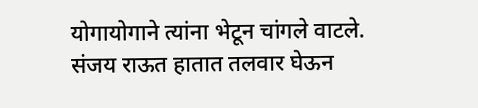योगायोगाने त्यांना भेटून चांगले वाटले. संजय राऊत हातात तलवार घेऊन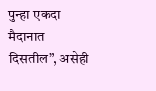पुन्हा एकदा मैदानात दिसतील”, असेही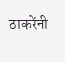ठाकरेंनी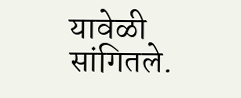यावेळी सांगितले.